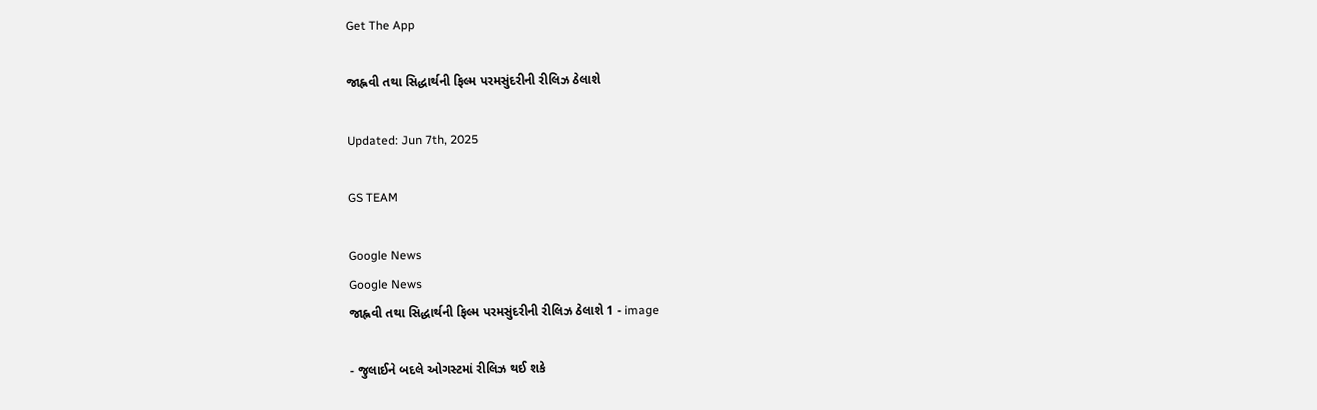Get The App

જાહ્નવી તથા સિદ્ધાર્થની ફિલ્મ પરમસુંદરીની રીલિઝ ઠેલાશે

Updated: Jun 7th, 2025

GS TEAM

Google News
Google News
જાહ્નવી તથા સિદ્ધાર્થની ફિલ્મ પરમસુંદરીની રીલિઝ ઠેલાશે 1 - image

- જુલાઈને બદલે ઓગસ્ટમાં રીલિઝ થઈ શકે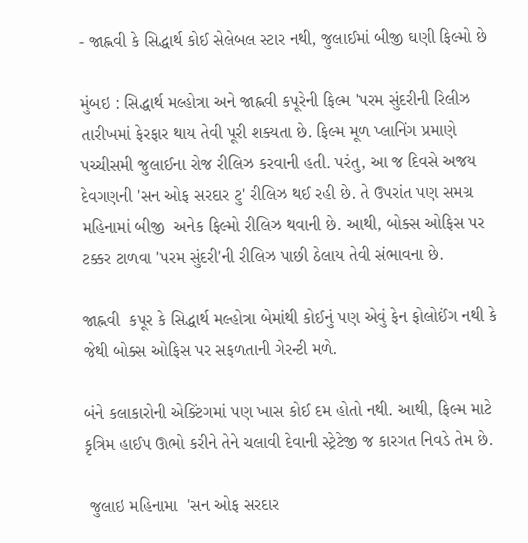- જાહ્નવી કે સિદ્ધાર્થ કોઈ સેલેબલ સ્ટાર નથી, જુલાઈમાં બીજી ઘણી ફિલ્મો છે

મુંબઇ : સિદ્ધાર્થ મલ્હોત્રા અને જાહ્નવી કપૂરેની ફિલ્મ 'પરમ સુંદરીની રિલીઝ  તારીખમાં ફેરફાર થાય તેવી પૂરી શક્યતા છે. ફિલ્મ મૂળ પ્લાનિંગ પ્રમાણે પચ્ચીસમી જુલાઈના રોજ રીલિઝ કરવાની હતી. પરંતુ, આ જ દિવસે અજય દેવગણની 'સન ઓફ સરદાર ટુ' રીલિઝ થઈ રહી છે. તે ઉપરાંત પણ સમગ્ર મહિનામાં બીજી  અનેક ફિલ્મો રીલિઝ થવાની છે. આથી, બોક્સ ઓફિસ પર ટક્કર ટાળવા 'પરમ સુંદરી'ની રીલિઝ પાછી ઠેલાય તેવી સંભાવના છે.

જાહ્નવી  કપૂર કે સિદ્ધાર્થ મલ્હોત્રા બેમાંથી કોઈનું પણ એવું ફેન ફોલોઈંગ નથી કે જેથી બોક્સ ઓફિસ પર સફળતાની ગેરન્ટી મળે.

બંને કલાકારોની એક્ટિંગમાં પણ ખાસ કોઈ દમ હોતો નથી. આથી, ફિલ્મ માટે કૃત્રિમ હાઈપ ઊભો કરીને તેને ચલાવી દેવાની સ્ટ્રેટેજી જ કારગત નિવડે તેમ છે.

 જુલાઇ મહિનામા  'સન ઓફ સરદાર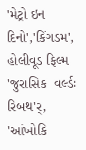'મેટ્રો ઇન દિનો','કિંગડમ', હોલીવૂડ ફિલ્મ 'જુરાસિક  વર્લ્ડઃ રિબથ'ર્, 'આંખોકિ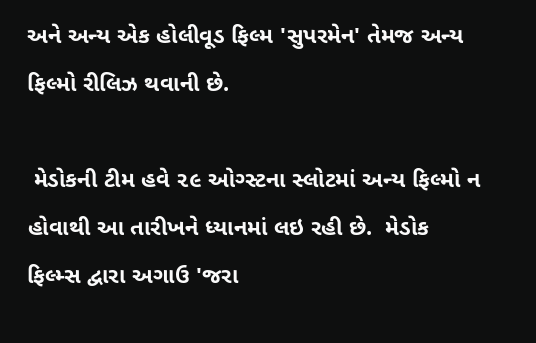અને અન્ય એક હોલીવૂડ ફિલ્મ 'સુપરમેન' તેમજ અન્ય ફિલ્મો રીલિઝ થવાની છે.

 મેડોકની ટીમ હવે ૨૯ ઓગ્સ્ટના સ્લોટમાં અન્ય ફિલ્મો ન હોવાથી આ તારીખને ધ્યાનમાં લઇ રહી છે.  મેડોક ફિલ્મ્સ દ્વારા અગાઉ 'જરા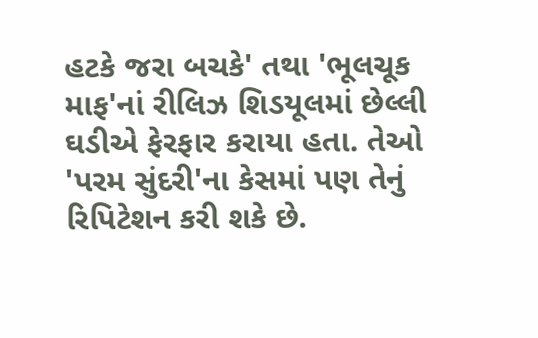હટકે જરા બચકે' તથા 'ભૂલચૂક માફ'નાં રીલિઝ શિડયૂલમાં છેલ્લી ઘડીએ ફેરફાર કરાયા હતા. તેઓ 'પરમ સુંદરી'ના કેસમાં પણ તેનું રિપિટેશન કરી શકે છે.